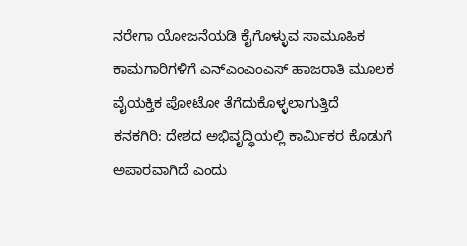ನರೇಗಾ ಯೋಜನೆಯಡಿ ಕೈಗೊಳ್ಳುವ ಸಾಮೂಹಿಕ ಕಾಮಗಾರಿಗಳಿಗೆ ಎನ್ಎಂಎಂಎಸ್ ಹಾಜರಾತಿ ಮೂಲಕ ವೈಯಕ್ತಿಕ ಪೋಟೋ ತೆಗೆದುಕೊಳ್ಳಲಾಗುತ್ತಿದೆ
ಕನಕಗಿರಿ: ದೇಶದ ಅಭಿವೃದ್ಧಿಯಲ್ಲಿ ಕಾರ್ಮಿಕರ ಕೊಡುಗೆ ಅಪಾರವಾಗಿದೆ ಎಂದು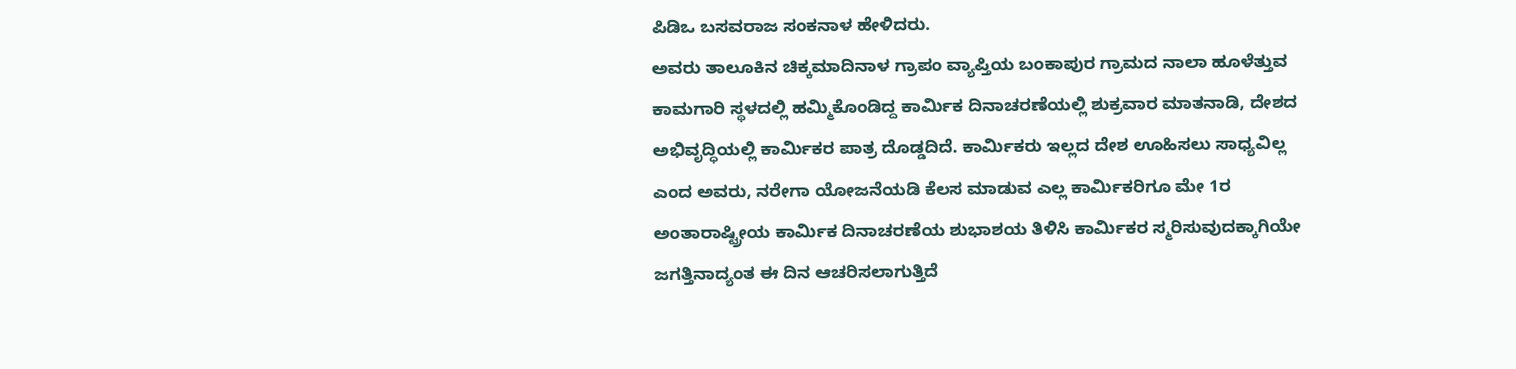ಪಿಡಿಒ ಬಸವರಾಜ ಸಂಕನಾಳ ಹೇಳಿದರು.
ಅವರು ತಾಲೂಕಿನ ಚಿಕ್ಕಮಾದಿನಾಳ ಗ್ರಾಪಂ ವ್ಯಾಪ್ತಿಯ ಬಂಕಾಪುರ ಗ್ರಾಮದ ನಾಲಾ ಹೂಳೆತ್ತುವ ಕಾಮಗಾರಿ ಸ್ಥಳದಲ್ಲಿ ಹಮ್ಮಿಕೊಂಡಿದ್ದ ಕಾರ್ಮಿಕ ದಿನಾಚರಣೆಯಲ್ಲಿ ಶುಕ್ರವಾರ ಮಾತನಾಡಿ, ದೇಶದ ಅಭಿವೃದ್ಧಿಯಲ್ಲಿ ಕಾರ್ಮಿಕರ ಪಾತ್ರ ದೊಡ್ಡದಿದೆ. ಕಾರ್ಮಿಕರು ಇಲ್ಲದ ದೇಶ ಊಹಿಸಲು ಸಾಧ್ಯವಿಲ್ಲ ಎಂದ ಅವರು, ನರೇಗಾ ಯೋಜನೆಯಡಿ ಕೆಲಸ ಮಾಡುವ ಎಲ್ಲ ಕಾರ್ಮಿಕರಿಗೂ ಮೇ 1ರ ಅಂತಾರಾಷ್ಟ್ರೀಯ ಕಾರ್ಮಿಕ ದಿನಾಚರಣೆಯ ಶುಭಾಶಯ ತಿಳಿಸಿ ಕಾರ್ಮಿಕರ ಸ್ಮರಿಸುವುದಕ್ಕಾಗಿಯೇ ಜಗತ್ತಿನಾದ್ಯಂತ ಈ ದಿನ ಆಚರಿಸಲಾಗುತ್ತಿದೆ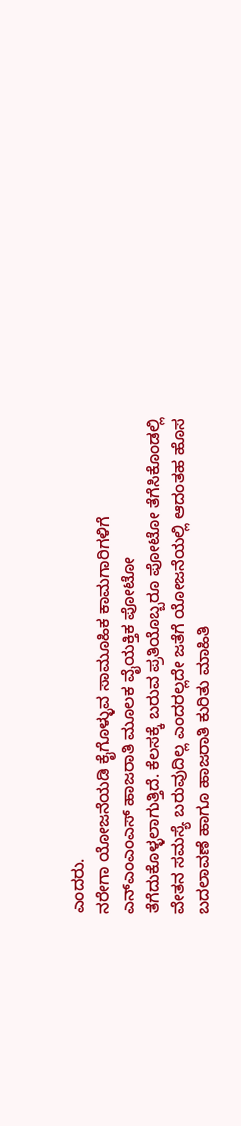ಎಂದರು.
ನರೇಗಾ ಯೋಜನೆಯಡಿ ಕೈಗೊಳ್ಳುವ ಸಾಮೂಹಿಕ ಕಾಮಗಾರಿಗಳಿಗೆ ಎನ್ಎಂಎಂಎಸ್ ಹಾಜರಾತಿ ಮೂಲಕ ವೈಯಕ್ತಿಕ ಪೋಟೋ ತೆಗೆದುಕೊಳ್ಳಲಾಗುತ್ತಿದೆ. ಕೆಲಸಕ್ಕೆ ಬರುವ ಪ್ರತಿಯೊಬ್ಬರೂ ಪೋಟೋ ತೆಗೆಸಿಕೊಂಡಲ್ಲಿ ವೇತನ ಸಮಸ್ಯೆ ಬರುವುದಿಲ್ಲ ಎಂದರಲ್ಲದೇ ಜತೆಗೆ ಯೋಜನೆಯಲ್ಲಿ ಆದಂತಹ ಹೊಸ ಬದಲಾವಣೆ ಹಾಗೂ ಹಾಜರಾತಿ ಕುರಿತು ಮಾಹಿತಿ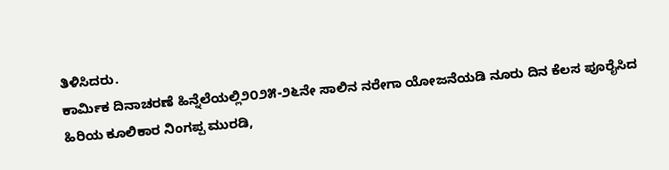ತಿಳಿಸಿದರು.
ಕಾರ್ಮಿಕ ದಿನಾಚರಣೆ ಹಿನ್ನೆಲೆಯಲ್ಲಿ೨೦೨೫-೨೬ನೇ ಸಾಲಿನ ನರೇಗಾ ಯೋಜನೆಯಡಿ ನೂರು ದಿನ ಕೆಲಸ ಪೂರೈಸಿದ ಹಿರಿಯ ಕೂಲಿಕಾರ ನಿಂಗಪ್ಪ ಮುರಡಿ,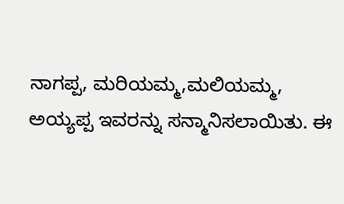ನಾಗಪ್ಪ, ಮರಿಯಮ್ಮ,ಮಲಿಯಮ್ಮ, ಅಯ್ಯಪ್ಪ ಇವರನ್ನು ಸನ್ಮಾನಿಸಲಾಯಿತು. ಈ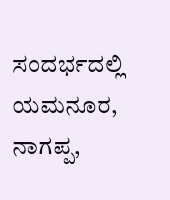ಸಂದರ್ಭದಲ್ಲಿ ಯಮನೂರ, ನಾಗಪ್ಪ,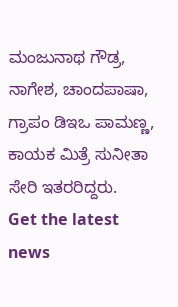ಮಂಜುನಾಥ ಗೌಡ್ರ, ನಾಗೇಶ, ಚಾಂದಪಾಷಾ, ಗ್ರಾಪಂ ಡಿಇಒ ಪಾಮಣ್ಣ, ಕಾಯಕ ಮಿತ್ರೆ ಸುನೀತಾ ಸೇರಿ ಇತರರಿದ್ದರು.
Get the latest news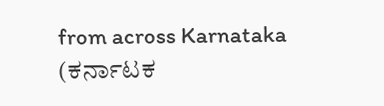from across Karnataka (ಕರ್ನಾಟಕ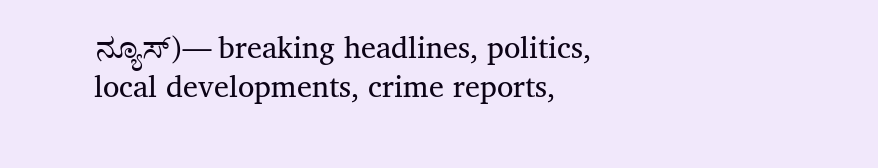ನ್ಯೂಸ್)— breaking headlines, politics, local developments, crime reports,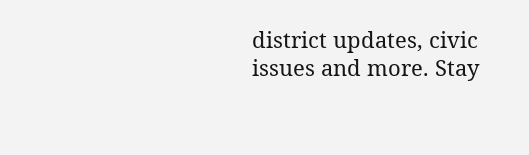district updates, civic issues and more. Stay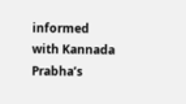informed with Kannada Prabha’s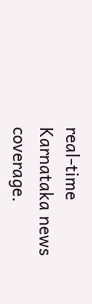real‑time Karnataka news coverage.